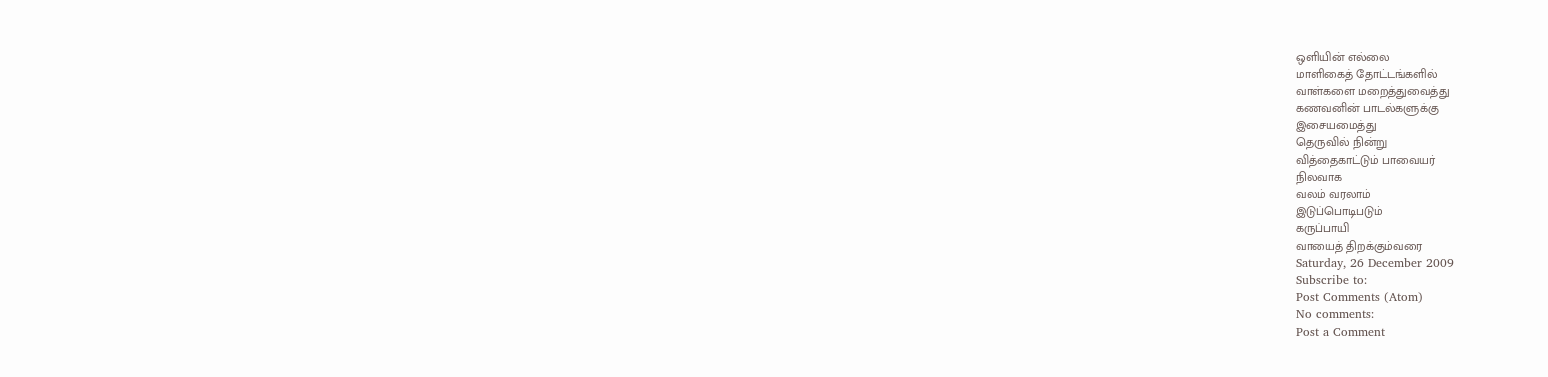ஒளியின் எல்லை
மாளிகைத் தோட்டங்களில்
வாள்களை மறைத்துவைத்து
கணவனின் பாடல்களுக்கு
இசையமைத்து
தெருவில் நின்று
வித்தைகாட்டும் பாவையர்
நிலவாக
வலம் வரலாம்
இடுப்பொடிபடும்
கருப்பாயி
வாயைத் திறக்கும்வரை
Saturday, 26 December 2009
Subscribe to:
Post Comments (Atom)
No comments:
Post a Comment